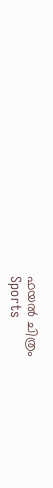ഫയൽ ചിത്രം
Sports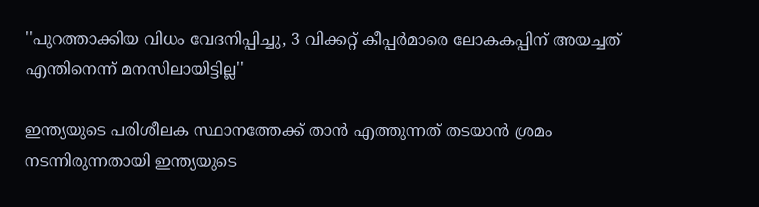''പുറത്താക്കിയ വിധം വേദനിപ്പിച്ചു, 3 വിക്കറ്റ് കീപ്പര്‍മാരെ ലോകകപ്പിന് അയച്ചത് എന്തിനെന്ന് മനസിലായിട്ടില്ല''

ഇന്ത്യയുടെ പരിശീലക സ്ഥാനത്തേക്ക് താന്‍ എത്തുന്നത് തടയാന്‍ ശ്രമം നടന്നിരുന്നതായി ഇന്ത്യയുടെ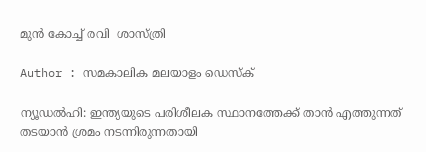മുന്‍ കോച്ച് രവി  ശാസ്ത്രി

Author : സമകാലിക മലയാളം ഡെസ്ക്

ന്യൂഡല്‍ഹി: ഇന്ത്യയുടെ പരിശീലക സ്ഥാനത്തേക്ക് താന്‍ എത്തുന്നത് തടയാന്‍ ശ്രമം നടന്നിരുന്നതായി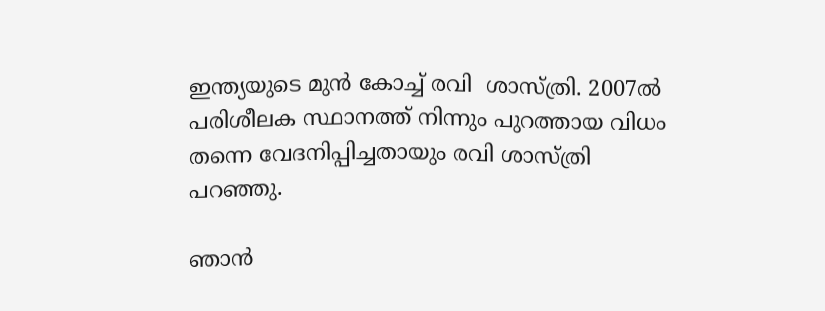ഇന്ത്യയുടെ മുന്‍ കോച്ച് രവി  ശാസ്ത്രി. 2007ല്‍ പരിശീലക സ്ഥാനത്ത് നിന്നും പുറത്തായ വിധം തന്നെ വേദനിപ്പിച്ചതായും രവി ശാസ്ത്രി പറഞ്ഞു.

ഞാന്‍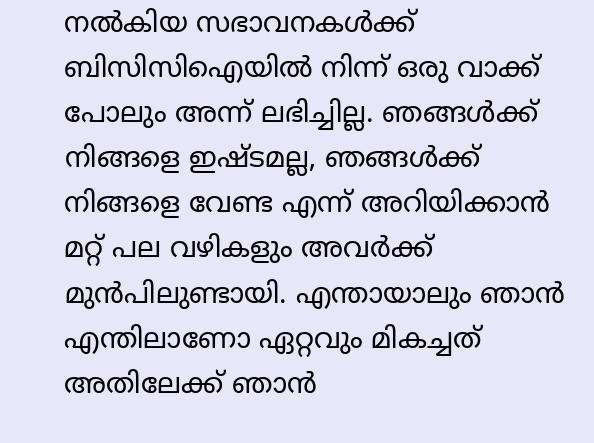നല്‍കിയ സഭാവനകള്‍ക്ക് ബിസിസിഐയില്‍ നിന്ന് ഒരു വാക്ക് പോലും അന്ന് ലഭിച്ചില്ല. ഞങ്ങള്‍ക്ക് നിങ്ങളെ ഇഷ്ടമല്ല, ഞങ്ങള്‍ക്ക് നിങ്ങളെ വേണ്ട എന്ന് അറിയിക്കാന്‍ മറ്റ് പല വഴികളും അവര്‍ക്ക് മുന്‍പിലുണ്ടായി. എന്തായാലും ഞാന്‍ എന്തിലാണോ ഏറ്റവും മികച്ചത് അതിലേക്ക് ഞാന്‍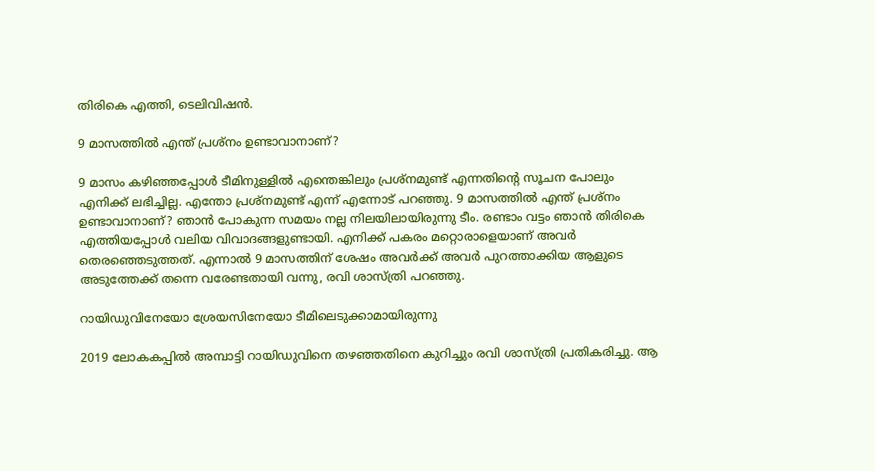തിരികെ എത്തി, ടെലിവിഷന്‍.

9 മാസത്തില്‍ എന്ത് പ്രശ്‌നം ഉണ്ടാവാനാണ്?

9 മാസം കഴിഞ്ഞപ്പോള്‍ ടീമിനുള്ളില്‍ എന്തെങ്കിലും പ്രശ്‌നമുണ്ട് എന്നതിന്റെ സൂചന പോലും എനിക്ക് ലഭിച്ചില്ല. എന്തോ പ്രശ്‌നമുണ്ട് എന്ന് എന്നോട് പറഞ്ഞു. 9 മാസത്തില്‍ എന്ത് പ്രശ്‌നം ഉണ്ടാവാനാണ്? ഞാന്‍ പോകുന്ന സമയം നല്ല നിലയിലായിരുന്നു ടീം. രണ്ടാം വട്ടം ഞാന്‍ തിരികെ എത്തിയപ്പോള്‍ വലിയ വിവാദങ്ങളുണ്ടായി. എനിക്ക് പകരം മറ്റൊരാളെയാണ് അവര്‍ തെരഞ്ഞെടുത്തത്. എന്നാല്‍ 9 മാസത്തിന് ശേഷം അവര്‍ക്ക് അവര്‍ പുറത്താക്കിയ ആളുടെ അടുത്തേക്ക് തന്നെ വരേണ്ടതായി വന്നു, രവി ശാസ്ത്രി പറഞ്ഞു.

റായിഡുവിനേയോ ശ്രേയസിനേയോ ടീമിലെടുക്കാമായിരുന്നു

2019 ലോകകപ്പില്‍ അമ്പാട്ടി റായിഡുവിനെ തഴഞ്ഞതിനെ കുറിച്ചും രവി ശാസ്ത്രി പ്രതികരിച്ചു. ആ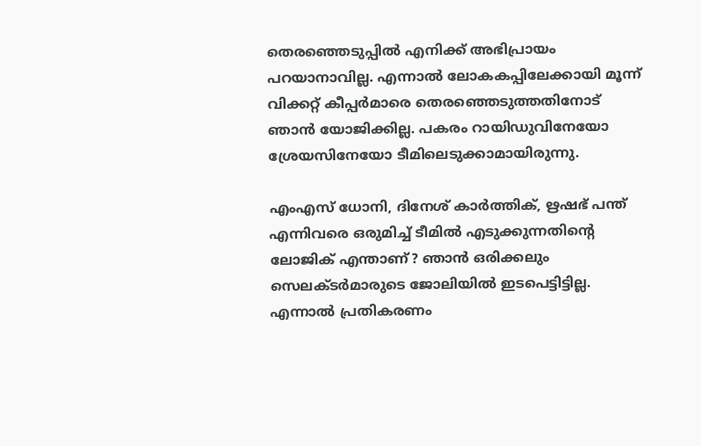തെരഞ്ഞെടുപ്പില്‍ എനിക്ക് അഭിപ്രായം പറയാനാവില്ല. എന്നാല്‍ ലോകകപ്പിലേക്കായി മൂന്ന് വിക്കറ്റ് കീപ്പര്‍മാരെ തെരഞ്ഞെടുത്തതിനോട് ഞാന്‍ യോജിക്കില്ല. പകരം റായിഡുവിനേയോ ശ്രേയസിനേയോ ടീമിലെടുക്കാമായിരുന്നു.

എംഎസ് ധോനി, ദിനേശ് കാര്‍ത്തിക്, ഋഷഭ് പന്ത് എന്നിവരെ ഒരുമിച്ച് ടീമില്‍ എടുക്കുന്നതിന്റെ ലോജിക് എന്താണ്? ഞാന്‍ ഒരിക്കലും സെലക്ടര്‍മാരുടെ ജോലിയില്‍ ഇടപെട്ടിട്ടില്ല. എന്നാല്‍ പ്രതികരണം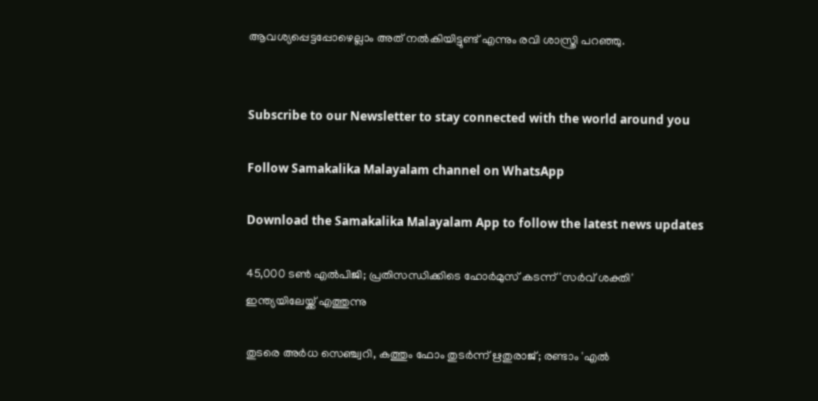ആവശ്യപ്പെട്ടപ്പോഴെല്ലാം അത് നല്‍കിയിട്ടുണ്ട് എന്നും രവി ശാസ്ത്രി പറഞ്ഞു.


Subscribe to our Newsletter to stay connected with the world around you

Follow Samakalika Malayalam channel on WhatsApp

Download the Samakalika Malayalam App to follow the latest news updates

45,000 ടൺ എൽപിജി; പ്രതിസന്ധിക്കിടെ ഹോർമുസ് കടന്ന് 'സർവ് ശക്തി' ഇന്ത്യയിലേയ്ക്ക് എത്തുന്നു

തുടരെ അര്‍ധ സെഞ്ച്വറി, കത്തും ഫോം തുടര്‍ന്ന് ഋതുരാജ്; രണ്ടാം 'എല്‍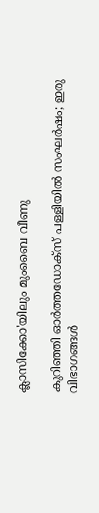ക്ലാസിക്കോ'യിലും മുംബൈ വീണു

കുറിഞ്ഞി ഓർത്തഡോക്സ് പള്ളിയിൽ സംഘർഷം; ഇരു വിഭാഗങ്ങൾ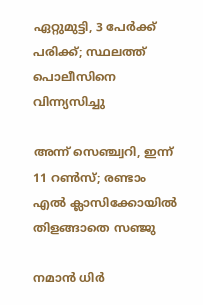ഏറ്റുമുട്ടി, 3 പേർക്ക് പരിക്ക്; സ്ഥലത്ത് പൊലീസിനെ വിന്ന്യസിച്ചു

അന്ന് സെഞ്ച്വറി, ഇന്ന് 11 റണ്‍സ്; രണ്ടാം എല്‍ ക്ലാസിക്കോയില്‍ തിളങ്ങാതെ സഞ്ജു

നമാന്‍ ധിര്‍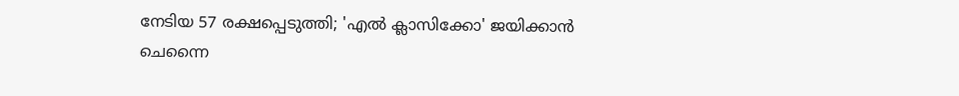നേടിയ 57 രക്ഷപ്പെടുത്തി; 'എല്‍ ക്ലാസിക്കോ' ജയിക്കാന്‍ ചെന്നൈ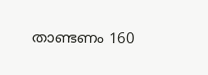താണ്ടണം 160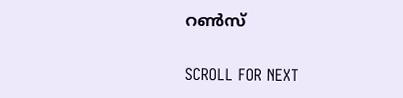റണ്‍സ്

SCROLL FOR NEXT